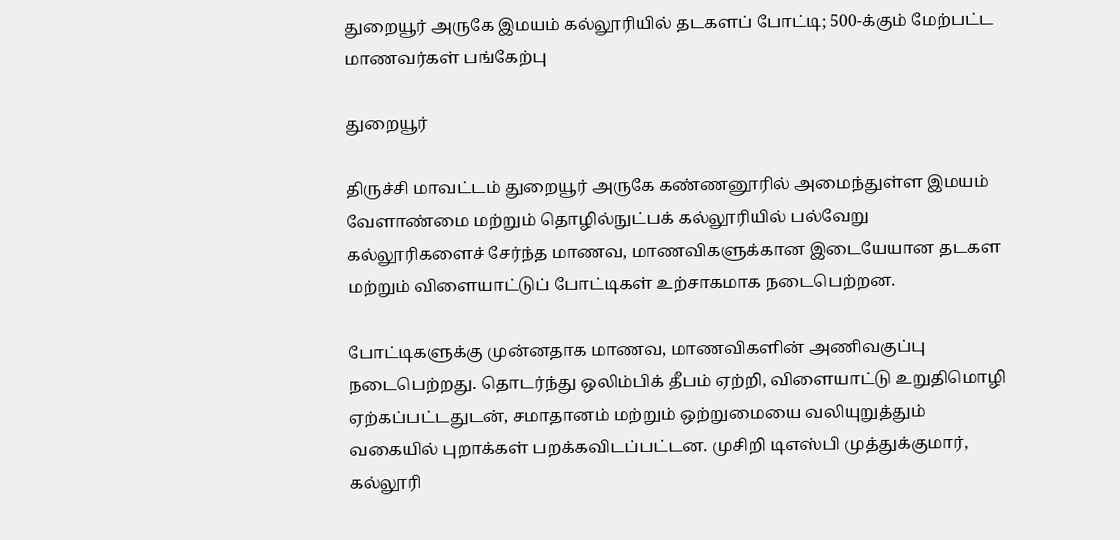துறையூர் அருகே இமயம் கல்லூரியில் தடகளப் போட்டி; 500-க்கும் மேற்பட்ட மாணவர்கள் பங்கேற்பு

துறையூர்

திருச்சி மாவட்டம் துறையூர் அருகே கண்ணனூரில் அமைந்துள்ள இமயம் வேளாண்மை மற்றும் தொழில்நுட்பக் கல்லூரியில் பல்வேறு கல்லூரிகளைச் சேர்ந்த மாணவ, மாணவிகளுக்கான இடையேயான தடகள மற்றும் விளையாட்டுப் போட்டிகள் உற்சாகமாக நடைபெற்றன.

போட்டிகளுக்கு முன்னதாக மாணவ, மாணவிகளின் அணிவகுப்பு நடைபெற்றது. தொடர்ந்து ஒலிம்பிக் தீபம் ஏற்றி, விளையாட்டு உறுதிமொழி ஏற்கப்பட்டதுடன், சமாதானம் மற்றும் ஒற்றுமையை வலியுறுத்தும் வகையில் புறாக்கள் பறக்கவிடப்பட்டன. முசிறி டிஎஸ்பி முத்துக்குமார், கல்லூரி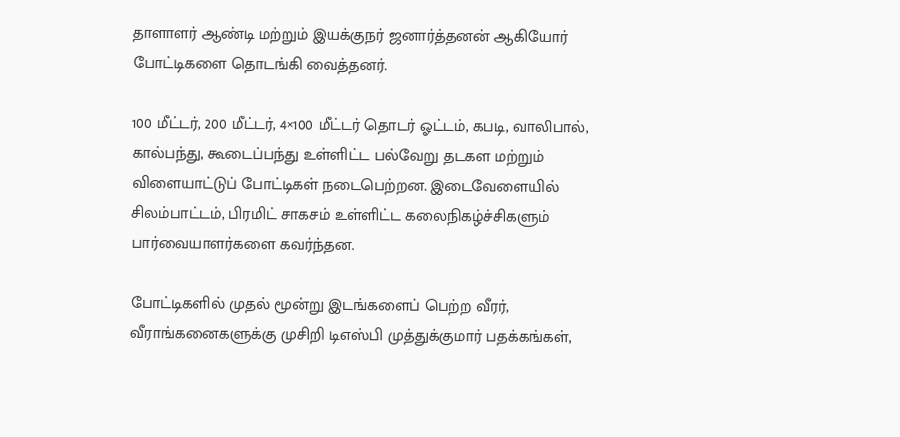தாளாளர் ஆண்டி மற்றும் இயக்குநர் ஜனார்த்தனன் ஆகியோர் போட்டிகளை தொடங்கி வைத்தனர்.

100 மீட்டர், 200 மீட்டர், 4×100 மீட்டர் தொடர் ஓட்டம், கபடி, வாலிபால், கால்பந்து, கூடைப்பந்து உள்ளிட்ட பல்வேறு தடகள மற்றும் விளையாட்டுப் போட்டிகள் நடைபெற்றன. இடைவேளையில் சிலம்பாட்டம், பிரமிட் சாகசம் உள்ளிட்ட கலைநிகழ்ச்சிகளும் பார்வையாளர்களை கவர்ந்தன.

போட்டிகளில் முதல் மூன்று இடங்களைப் பெற்ற வீரர், வீராங்கனைகளுக்கு முசிறி டிஎஸ்பி முத்துக்குமார் பதக்கங்கள்,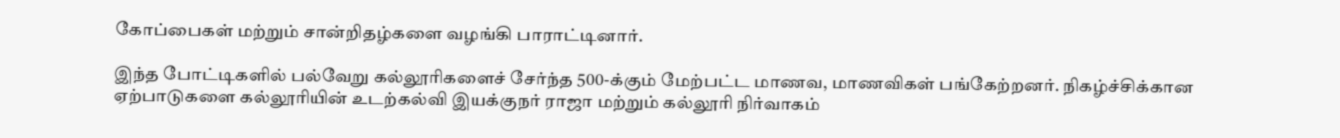கோப்பைகள் மற்றும் சான்றிதழ்களை வழங்கி பாராட்டினார்.

இந்த போட்டிகளில் பல்வேறு கல்லூரிகளைச் சேர்ந்த 500-க்கும் மேற்பட்ட மாணவ, மாணவிகள் பங்கேற்றனர். நிகழ்ச்சிக்கான ஏற்பாடுகளை கல்லூரியின் உடற்கல்வி இயக்குநர் ராஜா மற்றும் கல்லூரி நிர்வாகம்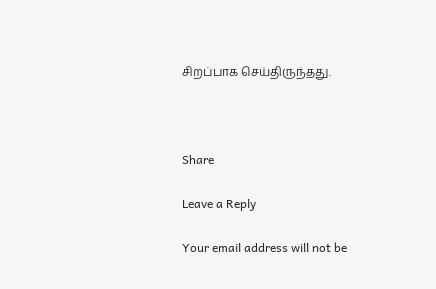சிறப்பாக செய்திருந்தது.



Share

Leave a Reply

Your email address will not be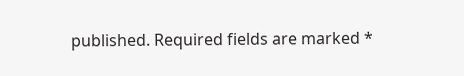published. Required fields are marked *